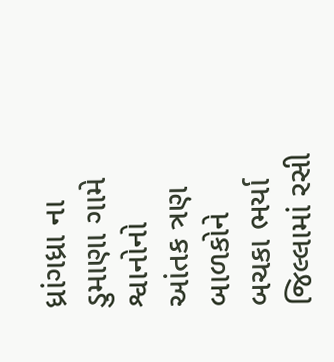ધ્રાંગધ્રા ના ડુમાણા ગામે શ્વાનોનો આંતક ત્રણ બાળકોને બચકા ભર્યા જિલ્લામાં રસી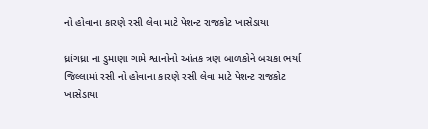નો હોવાના કારણે રસી લેવા માટે પેશન્ટ રાજકોટ ખાસેડાયા

ધ્રાંગધ્રા ના ડુમાણા ગામે શ્વાનોનો આંતક ત્રણ બાળકોને બચકા ભર્યા જિલ્લામાં રસી નો હોવાના કારણે રસી લેવા માટે પેશન્ટ રાજકોટ ખાસેડાયા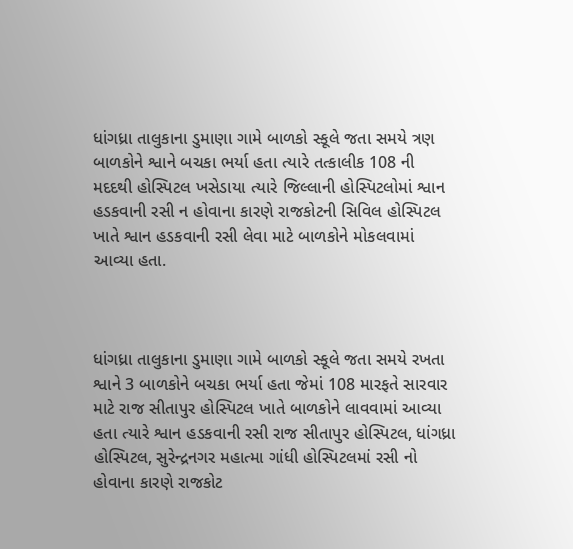ધાંગધ્રા તાલુકાના ડુમાણા ગામે બાળકો સ્કૂલે જતા સમયે ત્રણ બાળકોને શ્વાને બચકા ભર્યા હતા ત્યારે તત્કાલીક 108 ની મદદથી હોસ્પિટલ ખસેડાયા ત્યારે જિલ્લાની હોસ્પિટલોમાં શ્વાન હડકવાની રસી ન હોવાના કારણે રાજકોટની સિવિલ હોસ્પિટલ ખાતે શ્વાન હડકવાની રસી લેવા માટે બાળકોને મોકલવામાં આવ્યા હતા.



ધાંગધ્રા તાલુકાના ડુમાણા ગામે બાળકો સ્કૂલે જતા સમયે રખતા શ્વાને 3 બાળકોને બચકા ભર્યા હતા જેમાં 108 મારફતે સારવાર માટે રાજ સીતાપુર હોસ્પિટલ ખાતે બાળકોને લાવવામાં આવ્યા હતા ત્યારે શ્વાન હડકવાની રસી રાજ સીતાપુર હોસ્પિટલ, ધાંગધ્રા હોસ્પિટલ, સુરેન્દ્રનગર મહાત્મા ગાંધી હોસ્પિટલમાં રસી નો હોવાના કારણે રાજકોટ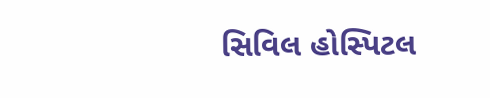સિવિલ હોસ્પિટલ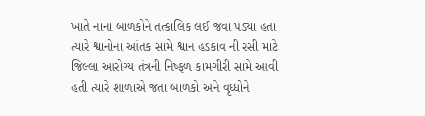ખાતે નાના બાળકોને તત્કાલિક લઈ જવા પડ્યા હતા ત્યારે શ્વાનોના આંતક સામે શ્વાન હડકાવ ની રસી માટે જિલ્લા આરોગ્ય તંત્રની નિષ્ફળ કામગીરી સામે આવી હતી ત્યારે શાળાએ જતા બાળકો અને વૃધ્ધોને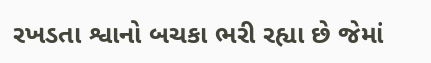રખડતા શ્વાનો બચકા ભરી રહ્યા છે જેમાં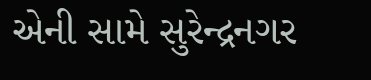એની સામે સુરેન્દ્રનગર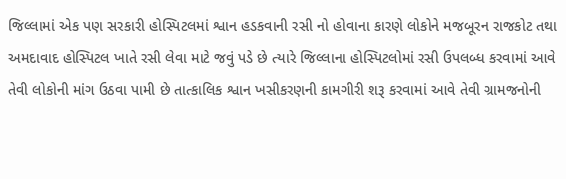જિલ્લામાં એક પણ સરકારી હોસ્પિટલમાં શ્વાન હડકવાની રસી નો હોવાના કારણે લોકોને મજબૂરન રાજકોટ તથા અમદાવાદ હોસ્પિટલ ખાતે રસી લેવા માટે જવું પડે છે ત્યારે જિલ્લાના હોસ્પિટલોમાં રસી ઉપલબ્ધ કરવામાં આવે તેવી લોકોની માંગ ઉઠવા પામી છે તાત્કાલિક શ્વાન ખસીકરણની કામગીરી શરૂ કરવામાં આવે તેવી ગ્રામજનોની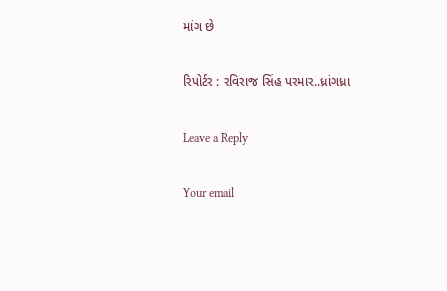માંગ છે

રિપોર્ટર : રવિરાજ સિંહ પરમાર..ધ્રાંગધ્રા

Leave a Reply

Your email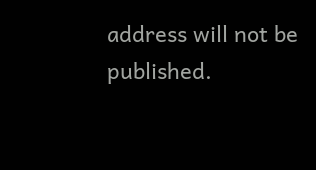address will not be published.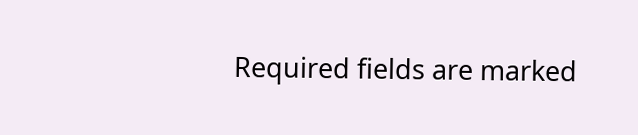Required fields are marked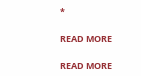*

READ MORE

READ MORE